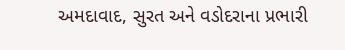અમદાવાદ, સુરત અને વડોદરાના પ્રભારી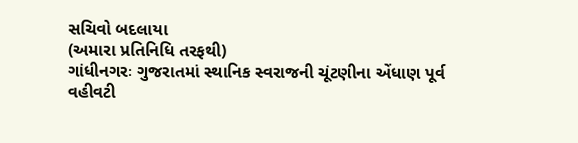સચિવો બદલાયા
(અમારા પ્રતિનિધિ તરફથી)
ગાંધીનગરઃ ગુજરાતમાં સ્થાનિક સ્વરાજની ચૂંટણીના એંધાણ પૂર્વ વહીવટી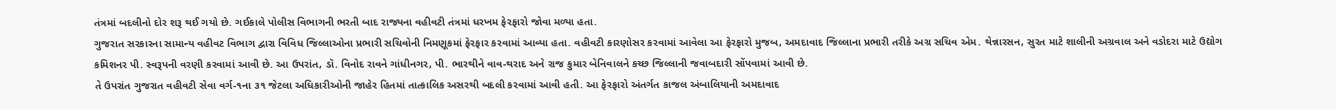તંત્રમાં બદલીનો દોર શરૂ થઈ ગયો છે. ગઈકાલે પોલીસ વિભાગની ભરતી બાદ રાજ્યના વહીવટી તંત્રમાં ધરખમ ફેરફારો જોવા મળ્યા હતા.
ગુજરાત સરકારના સામાન્ય વહીવટ વિભાગ દ્વારા વિવિધ જિલ્લાઓના પ્રભારી સચિવોની નિમણૂકમાં ફેરફાર કરવામાં આવ્યા હતા. વહીવટી કારણોસર કરવામાં આવેલા આ ફેરફારો મુજબ, અમદાવાદ જિલ્લાના પ્રભારી તરીકે અગ્ર સચિવ એમ. થેન્નારસન, સુરત માટે શાલીની અગ્રવાલ અને વડોદરા માટે ઉદ્યોગ કમિશનર પી. સ્વરૂપની વરણી કરવામાં આવી છે. આ ઉપરાંત, ડૉ. વિનોદ રાવને ગાંધીનગર, પી. ભારથીને વાવ-થરાદ અને રાજ કુમાર બેનિવાલને કચ્છ જિલ્લાની જવાબદારી સોંપવામાં આવી છે.
તે ઉપરાંત ગુજરાત વહીવટી સેવા વર્ગ-૧ના ૩૧ જેટલા અધિકારીઓની જાહેર હિતમાં તાત્કાલિક અસરથી બદલી કરવામાં આવી હતી. આ ફેરફારો અંતર્ગત કાજલ અંબાલિયાની અમદાવાદ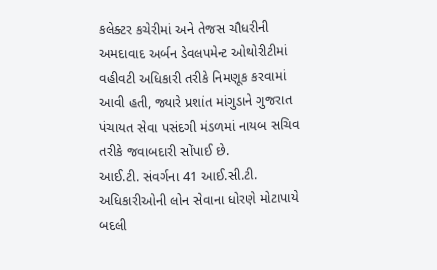કલેક્ટર કચેરીમાં અને તેજસ ચૌધરીની અમદાવાદ અર્બન ડેવલપમેન્ટ ઓથોરીટીમાં વહીવટી અધિકારી તરીકે નિમણૂક કરવામાં આવી હતી, જ્યારે પ્રશાંત માંગુડાને ગુજરાત પંચાયત સેવા પસંદગી મંડળમાં નાયબ સચિવ તરીકે જવાબદારી સોંપાઈ છે.
આઈ.ટી. સંવર્ગના 41 આઈ.સી.ટી. અધિકારીઓની લોન સેવાના ધોરણે મોટાપાયે બદલી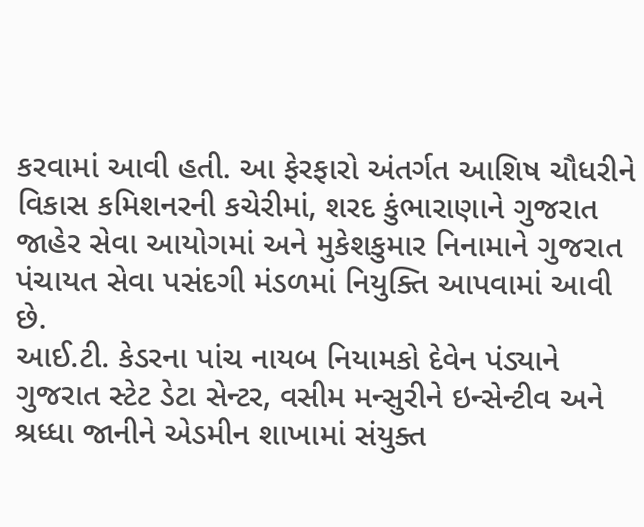કરવામાં આવી હતી. આ ફેરફારો અંતર્ગત આશિષ ચૌધરીને વિકાસ કમિશનરની કચેરીમાં, શરદ કુંભારાણાને ગુજરાત જાહેર સેવા આયોગમાં અને મુકેશકુમાર નિનામાને ગુજરાત પંચાયત સેવા પસંદગી મંડળમાં નિયુક્તિ આપવામાં આવી છે.
આઈ.ટી. કેડરના પાંચ નાયબ નિયામકો દેવેન પંડ્યાને ગુજરાત સ્ટેટ ડેટા સેન્ટર, વસીમ મન્સુરીને ઇન્સેન્ટીવ અને શ્રધ્ધા જાનીને એડમીન શાખામાં સંયુક્ત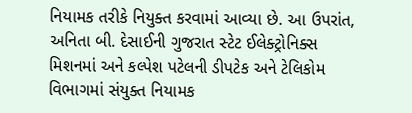નિયામક તરીકે નિયુક્ત કરવામાં આવ્યા છે. આ ઉપરાંત, અનિતા બી. દેસાઈની ગુજરાત સ્ટેટ ઈલેક્ટ્રોનિક્સ મિશનમાં અને કલ્પેશ પટેલની ડીપટેક અને ટેલિકોમ વિભાગમાં સંયુક્ત નિયામક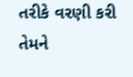તરીકે વરણી કરી તેમને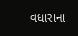વધારાના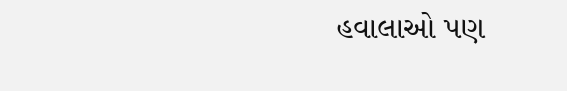હવાલાઓ પણ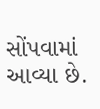સોંપવામાં આવ્યા છે.